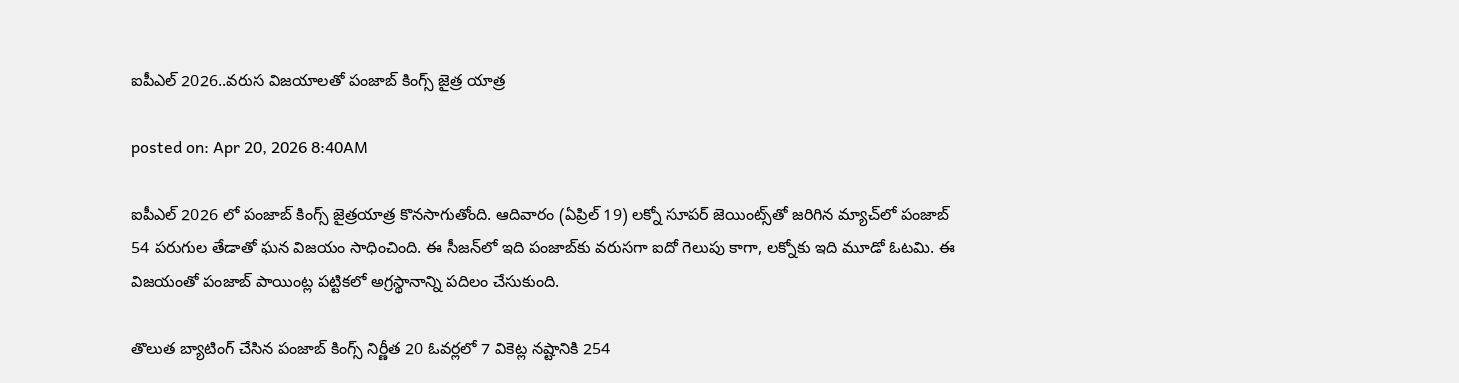ఐపీఎల్ 2026..వరుస విజయాలతో పంజాబ్ కింగ్స్ జైత్ర యాత్ర

posted on: Apr 20, 2026 8:40AM

ఐపీఎల్ 2026 లో పంజాబ్ కింగ్స్ జైత్రయాత్ర కొనసాగుతోంది. ఆదివారం (ఏప్రిల్ 19) లక్నో సూపర్ జెయింట్స్‌తో జరిగిన మ్యాచ్‌లో పంజాబ్ 54 పరుగుల తేడాతో ఘన విజయం సాధించింది. ఈ సీజన్‌లో ఇది పంజాబ్‌కు వరుసగా ఐదో గెలుపు కాగా, లక్నోకు ఇది మూడో ఓటమి. ఈ విజయంతో పంజాబ్ పాయింట్ల పట్టికలో అగ్రస్థానాన్ని పదిలం చేసుకుంది.

తొలుత బ్యాటింగ్ చేసిన పంజాబ్ కింగ్స్ నిర్ణీత 20 ఓవర్లలో 7 వికెట్ల నష్టానికి 254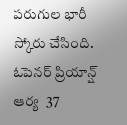పరుగుల భారీ స్కోరు చేసింది. ఓపెనర్ ప్రియాన్ష్ ఆర్య  37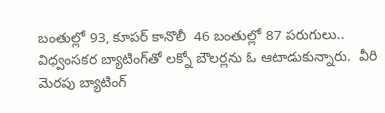బంతుల్లో 93, కూపర్ కానొలీ  46 బంతుల్లో 87 పరుగులు.. విధ్వంసకర బ్యాటింగ్‌తో లక్నో బౌలర్లను ఓ ఆటాడుకున్నారు.  వీరి మెరపు బ్యాటింగ్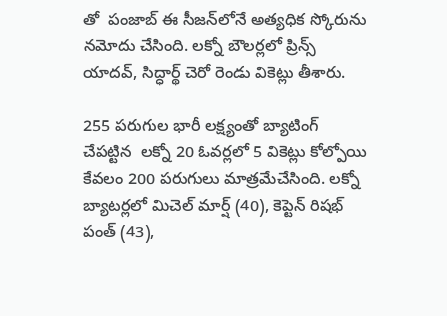తో  పంజాబ్ ఈ సీజన్‌లోనే అత్యధిక స్కోరును నమోదు చేసింది. లక్నో బౌలర్లలో ప్రిన్స్ యాదవ్, సిద్ధార్థ్ చెరో రెండు వికెట్లు తీశారు.

255 పరుగుల భారీ లక్ష్యంతో బ్యాటింగ్ చేపట్టిన  లక్నో 20 ఓవర్లలో 5 వికెట్లు కోల్పోయి కేవలం 200 పరుగులు మాత్రమేచేసింది. లక్నో బ్యాటర్లలో మిచెల్ మార్ష్ (40), కెప్టెన్ రిషభ్ పంత్ (43),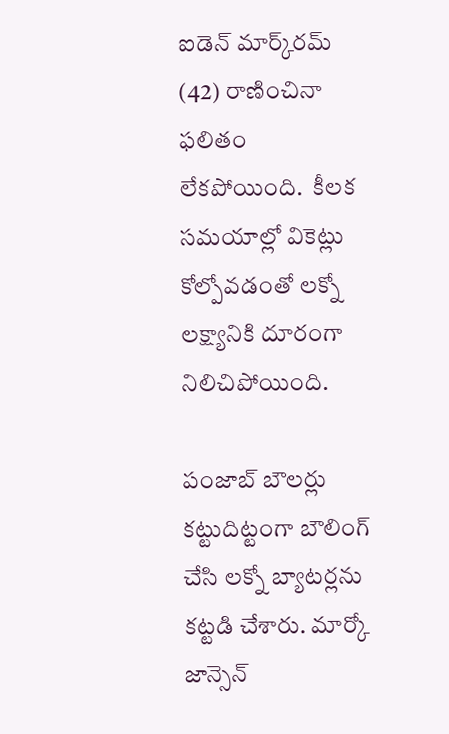ఐడెన్ మార్క్‌రమ్ (42) రాణించినా ఫలితం లేకపోయింది.  కీలక సమయాల్లో వికెట్లు కోల్పోవడంతో లక్నో లక్ష్యానికి దూరంగా నిలిచిపోయింది.

పంజాబ్ బౌలర్లు కట్టుదిట్టంగా బౌలింగ్ చేసి లక్నో బ్యాటర్లను కట్టడి చేశారు. మార్కో జాన్సెన్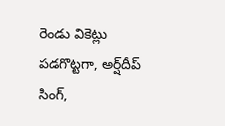రెండు వికెట్లు పడగొట్టగా, అర్ష్‌దీప్ సింగ్,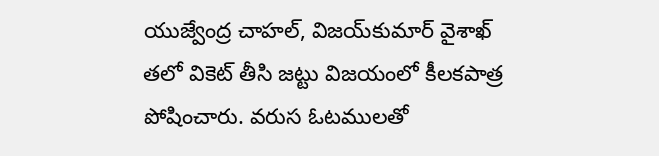యుజ్వేంద్ర చాహల్, విజయ్‌కుమార్ వైశాఖ్ తలో వికెట్ తీసి జట్టు విజయంలో కీలకపాత్ర పోషించారు. వరుస ఓటములతో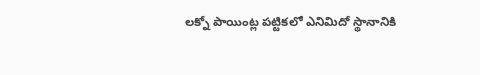లక్నో పాయింట్ల పట్టికలో ఎనిమిదో స్థానానికి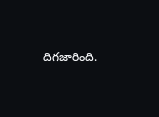దిగజారింది.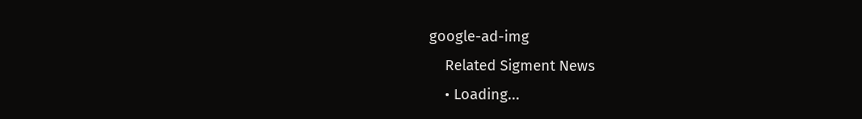google-ad-img
    Related Sigment News
    • Loading...